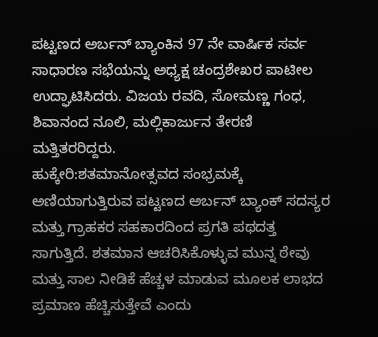ಪಟ್ಟಣದ ಅರ್ಬನ್ ಬ್ಯಾಂಕಿನ 97 ನೇ ವಾರ್ಷಿಕ ಸರ್ವ ಸಾಧಾರಣ ಸಭೆಯನ್ನು ಅಧ್ಯಕ್ಷ ಚಂದ್ರಶೇಖರ ಪಾಟೀಲ ಉದ್ಘಾಟಿಸಿದರು. ವಿಜಯ ರವದಿ, ಸೋಮಣ್ಣ ಗಂಧ, ಶಿವಾನಂದ ನೂಲಿ, ಮಲ್ಲಿಕಾರ್ಜುನ ತೇರಣಿ ಮತ್ತಿತರರಿದ್ದರು.
ಹುಕ್ಕೇರಿ:ಶತಮಾನೋತ್ಸವದ ಸಂಭ್ರಮಕ್ಕೆ ಅಣಿಯಾಗುತ್ತಿರುವ ಪಟ್ಟಣದ ಅರ್ಬನ್ ಬ್ಯಾಂಕ್ ಸದಸ್ಯರ ಮತ್ತು ಗ್ರಾಹಕರ ಸಹಕಾರದಿಂದ ಪ್ರಗತಿ ಪಥದತ್ತ ಸಾಗುತ್ತಿದೆ. ಶತಮಾನ ಆಚರಿಸಿಕೊಳ್ಳುವ ಮುನ್ನ ಠೇವು ಮತ್ತು ಸಾಲ ನೀಡಿಕೆ ಹೆಚ್ಚಳ ಮಾಡುವ ಮೂಲಕ ಲಾಭದ ಪ್ರಮಾಣ ಹೆಚ್ಚಿಸುತ್ತೇವೆ ಎಂದು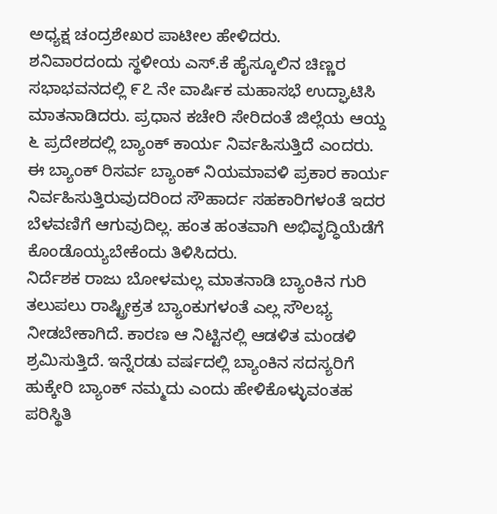ಅಧ್ಯಕ್ಷ ಚಂದ್ರಶೇಖರ ಪಾಟೀಲ ಹೇಳಿದರು.
ಶನಿವಾರದಂದು ಸ್ಥಳೀಯ ಎಸ್.ಕೆ ಹೈಸ್ಕೂಲಿನ ಚಿಣ್ಣರ ಸಭಾಭವನದಲ್ಲಿ ೯೭ ನೇ ವಾರ್ಷಿಕ ಮಹಾಸಭೆ ಉದ್ಘಾಟಿಸಿ ಮಾತನಾಡಿದರು. ಪ್ರಧಾನ ಕಚೇರಿ ಸೇರಿದಂತೆ ಜಿಲ್ಲೆಯ ಆಯ್ದ ೬ ಪ್ರದೇಶದಲ್ಲಿ ಬ್ಯಾಂಕ್ ಕಾರ್ಯ ನಿರ್ವಹಿಸುತ್ತಿದೆ ಎಂದರು. ಈ ಬ್ಯಾಂಕ್ ರಿಸರ್ವ ಬ್ಯಾಂಕ್ ನಿಯಮಾವಳಿ ಪ್ರಕಾರ ಕಾರ್ಯ ನಿರ್ವಹಿಸುತ್ತಿರುವುದರಿಂದ ಸೌಹಾರ್ದ ಸಹಕಾರಿಗಳಂತೆ ಇದರ ಬೆಳವಣಿಗೆ ಆಗುವುದಿಲ್ಲ. ಹಂತ ಹಂತವಾಗಿ ಅಭಿವೃದ್ಧಿಯೆಡೆಗೆ ಕೊಂಡೊಯ್ಯಬೇಕೆಂದು ತಿಳಿಸಿದರು.
ನಿರ್ದೆಶಕ ರಾಜು ಬೋಳಮಲ್ಲ ಮಾತನಾಡಿ ಬ್ಯಾಂಕಿನ ಗುರಿ ತಲುಪಲು ರಾಷ್ಟ್ರೀಕ್ರತ ಬ್ಯಾಂಕುಗಳಂತೆ ಎಲ್ಲ ಸೌಲಭ್ಯ ನೀಡಬೇಕಾಗಿದೆ. ಕಾರಣ ಆ ನಿಟ್ಟಿನಲ್ಲಿ ಆಡಳಿತ ಮಂಡಳಿ ಶ್ರಮಿಸುತ್ತಿದೆ. ಇನ್ನೆರಡು ವರ್ಷದಲ್ಲಿ ಬ್ಯಾಂಕಿನ ಸದಸ್ಯರಿಗೆ ಹುಕ್ಕೇರಿ ಬ್ಯಾಂಕ್ ನಮ್ಮದು ಎಂದು ಹೇಳಿಕೊಳ್ಳುವಂತಹ ಪರಿಸ್ಥಿತಿ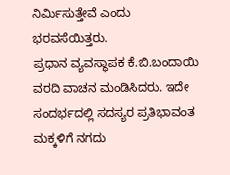ನಿರ್ಮಿಸುತ್ತೇವೆ ಎಂದು ಭರವಸೆಯಿತ್ತರು.
ಪ್ರಧಾನ ವ್ಯವಸ್ಥಾಪಕ ಕೆ.ಬಿ.ಬಂದಾಯಿ ವರದಿ ವಾಚನ ಮಂಡಿಸಿದರು. ಇದೇ ಸಂದರ್ಭದಲ್ಲಿ ಸದಸ್ಯರ ಪ್ರತಿಭಾವಂತ ಮಕ್ಕಳಿಗೆ ನಗದು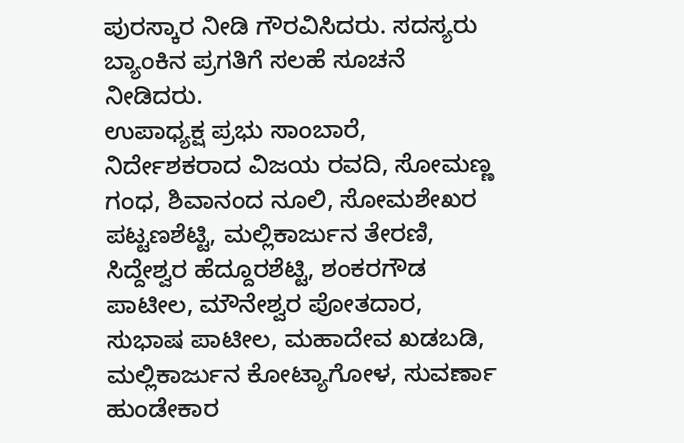ಪುರಸ್ಕಾರ ನೀಡಿ ಗೌರವಿಸಿದರು. ಸದಸ್ಯರು ಬ್ಯಾಂಕಿನ ಪ್ರಗತಿಗೆ ಸಲಹೆ ಸೂಚನೆ ನೀಡಿದರು.
ಉಪಾಧ್ಯಕ್ಷ ಪ್ರಭು ಸಾಂಬಾರೆ, ನಿರ್ದೇಶಕರಾದ ವಿಜಯ ರವದಿ, ಸೋಮಣ್ಣ ಗಂಧ, ಶಿವಾನಂದ ನೂಲಿ, ಸೋಮಶೇಖರ ಪಟ್ಟಣಶೆಟ್ಟಿ, ಮಲ್ಲಿಕಾರ್ಜುನ ತೇರಣಿ, ಸಿದ್ದೇಶ್ವರ ಹೆದ್ದೂರಶೆಟ್ಟಿ, ಶಂಕರಗೌಡ ಪಾಟೀಲ, ಮೌನೇಶ್ವರ ಪೋತದಾರ, ಸುಭಾಷ ಪಾಟೀಲ, ಮಹಾದೇವ ಖಡಬಡಿ, ಮಲ್ಲಿಕಾರ್ಜುನ ಕೋಟ್ಯಾಗೋಳ, ಸುವರ್ಣಾ ಹುಂಡೇಕಾರ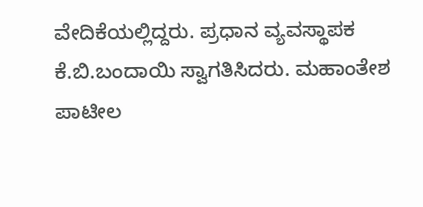ವೇದಿಕೆಯಲ್ಲಿದ್ದರು. ಪ್ರಧಾನ ವ್ಯವಸ್ಥಾಪಕ ಕೆ.ಬಿ.ಬಂದಾಯಿ ಸ್ವಾಗತಿಸಿದರು. ಮಹಾಂತೇಶ ಪಾಟೀಲ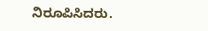ನಿರೂಪಿಸಿದರು.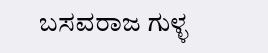ಬಸವರಾಜ ಗುಳ್ಳ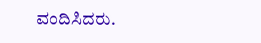ವಂದಿಸಿದರು.